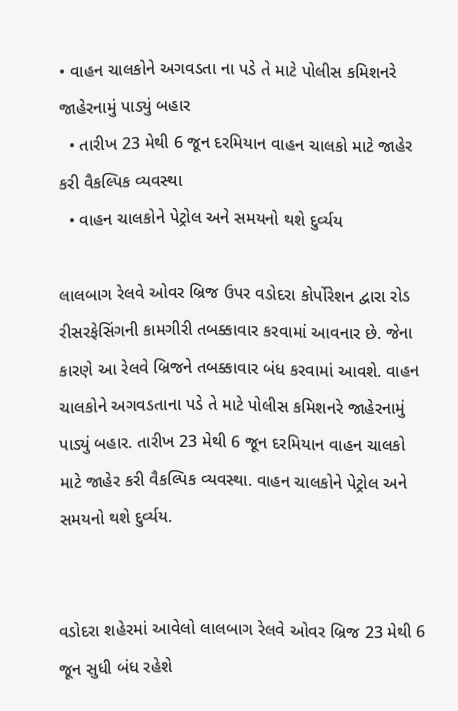• વાહન ચાલકોને અગવડતા ના પડે તે માટે પોલીસ કમિશનરે જાહેરનામું પાડ્યું બહાર
  • તારીખ 23 મેથી 6 જૂન દરમિયાન વાહન ચાલકો માટે જાહેર કરી વૈકલ્પિક વ્યવસ્થા
  • વાહન ચાલકોને પેટ્રોલ અને સમયનો થશે દુર્વ્યય

લાલબાગ રેલવે ઓવર બ્રિજ ઉપર વડોદરા કોર્પોરેશન દ્વારા રોડ રીસરફેસિંગની કામગીરી તબક્કાવાર કરવામાં આવનાર છે. જેના કારણે આ રેલવે બ્રિજને તબક્કાવાર બંધ કરવામાં આવશે. વાહન ચાલકોને અગવડતાના પડે તે માટે પોલીસ કમિશનરે જાહેરનામું પાડ્યું બહાર. તારીખ 23 મેથી 6 જૂન દરમિયાન વાહન ચાલકો માટે જાહેર કરી વૈકલ્પિક વ્યવસ્થા. વાહન ચાલકોને પેટ્રોલ અને સમયનો થશે દુર્વ્યય.


વડોદરા શહેરમાં આવેલો લાલબાગ રેલવે ઓવર બ્રિજ 23 મેથી 6 જૂન સુધી બંધ રહેશે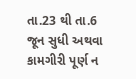તા.23 થી તા.6 જૂન સુધી અથવા કામગીરી પૂર્ણ ન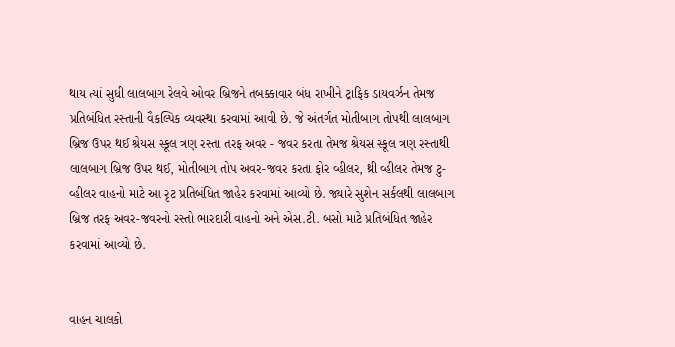થાય ત્યાં સુધી લાલબાગ રેલવે ઓવર બ્રિજને તબક્કાવાર બંધ રાખીને ટ્રાફિક ડાયવર્ઝન તેમજ પ્રતિબંધિત રસ્તાની વૈકલ્પિક વ્યવસ્થા કરવામાં આવી છે. જે અંતર્ગત મોતીબાગ તોપથી લાલબાગ બ્રિજ ઉપર થઈ શ્રેયસ સ્કૂલ ત્રણ રસ્તા તરફ અવર - જવર કરતા તેમજ શ્રેયસ સ્કૂલ ત્રણ રસ્તાથી લાલબાગ બ્રિજ ઉપર થઈ, મોતીબાગ તોપ અવર-જવર કરતા ફોર વ્હીલર, થ્રી વ્હીલર તેમજ ટુ-વ્હીલર વાહનો માટે આ રૃટ પ્રતિબંધિત જાહેર કરવામાં આવ્યો છે. જ્યારે સુશેન સર્કલથી લાલબાગ બ્રિજ તરફ અવર-જવરનો રસ્તો ભારદારી વાહનો અને એસ.ટી. બસો માટે પ્રતિબંધિત જાહેર કરવામાં આવ્યો છે.


વાહન ચાલકો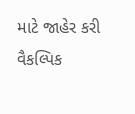માટે જાહેર કરી વૈકલ્પિક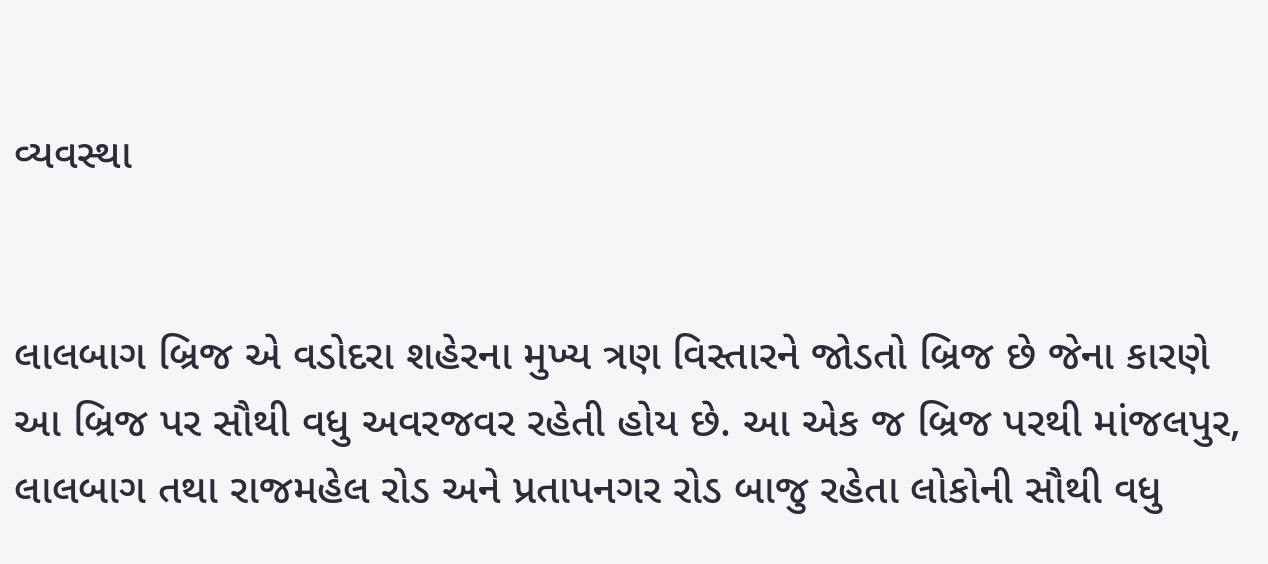વ્યવસ્થા


લાલબાગ બ્રિજ એ વડોદરા શહેરના મુખ્ય ત્રણ વિસ્તારને જોડતો બ્રિજ છે જેના કારણે આ બ્રિજ પર સૌથી વધુ અવરજવર રહેતી હોય છે. આ એક જ બ્રિજ પરથી માંજલપુર, લાલબાગ તથા રાજમહેલ રોડ અને પ્રતાપનગર રોડ બાજુ રહેતા લોકોની સૌથી વધુ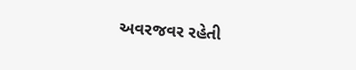અવરજવર રહેતી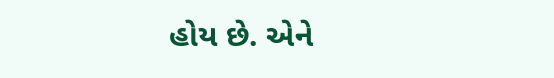હોય છે. એને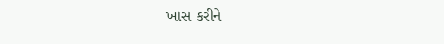ખાસ કરીને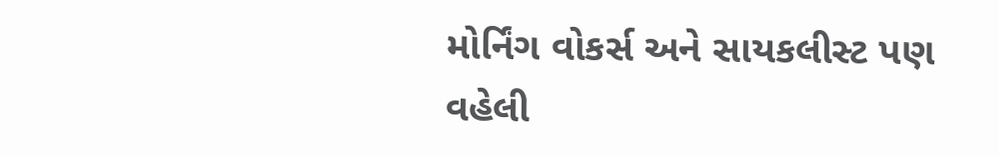મોર્નિંગ વોકર્સ અને સાયકલીસ્ટ પણ વહેલી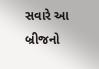સવારે આ બ્રીજનો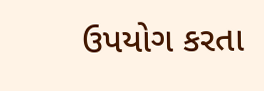ઉપયોગ કરતા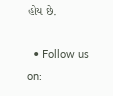હોય છે.

  • Follow us on: